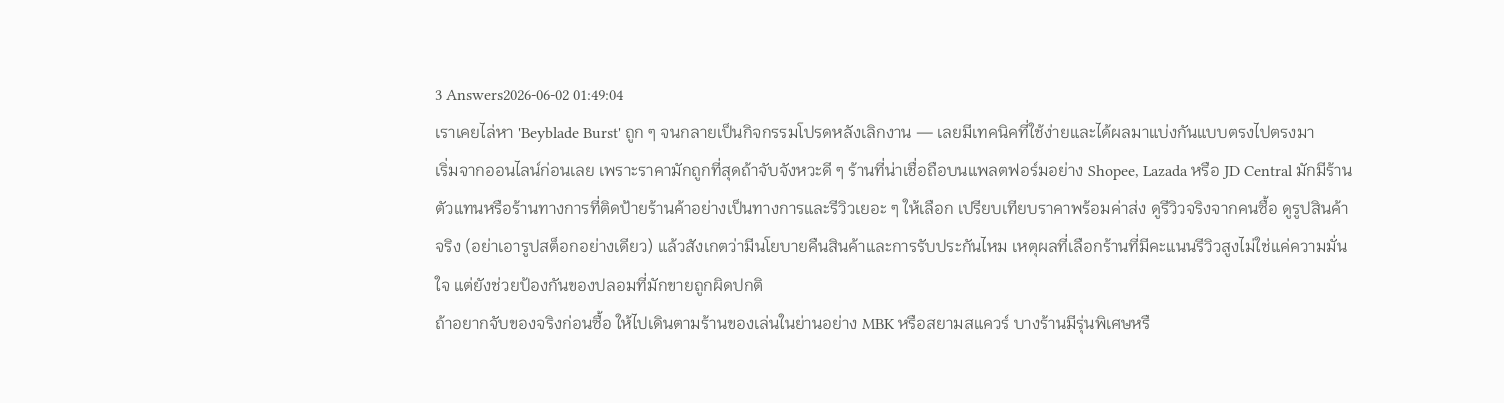3 Answers2026-06-02 01:49:04
เราเคยไล่หา 'Beyblade Burst' ถูก ๆ จนกลายเป็นกิจกรรมโปรดหลังเลิกงาน — เลยมีเทคนิคที่ใช้ง่ายและได้ผลมาแบ่งกันแบบตรงไปตรงมา
เริ่มจากออนไลน์ก่อนเลย เพราะราคามักถูกที่สุดถ้าจับจังหวะดี ๆ ร้านที่น่าเชื่อถือบนแพลตฟอร์มอย่าง Shopee, Lazada หรือ JD Central มักมีร้านตัวแทนหรือร้านทางการที่ติดป้ายร้านค้าอย่างเป็นทางการและรีวิวเยอะ ๆ ให้เลือก เปรียบเทียบราคาพร้อมค่าส่ง ดูรีวิวจริงจากคนซื้อ ดูรูปสินค้าจริง (อย่าเอารูปสต็อกอย่างเดียว) แล้วสังเกตว่ามีนโยบายคืนสินค้าและการรับประกันไหม เหตุผลที่เลือกร้านที่มีคะแนนรีวิวสูงไม่ใช่แค่ความมั่นใจ แต่ยังช่วยป้องกันของปลอมที่มักขายถูกผิดปกติ
ถ้าอยากจับของจริงก่อนซื้อ ให้ไปเดินตามร้านของเล่นในย่านอย่าง MBK หรือสยามสแควร์ บางร้านมีรุ่นพิเศษหรื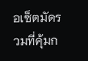อเซ็ตมัดรวมที่คุ้มก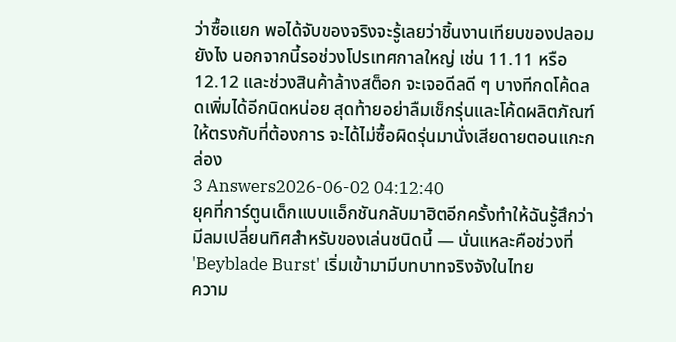ว่าซื้อแยก พอได้จับของจริงจะรู้เลยว่าชิ้นงานเทียบของปลอมยังไง นอกจากนี้รอช่วงโปรเทศกาลใหญ่ เช่น 11.11 หรือ 12.12 และช่วงสินค้าล้างสต็อก จะเจอดีลดี ๆ บางทีกดโค้ดลดเพิ่มได้อีกนิดหน่อย สุดท้ายอย่าลืมเช็กรุ่นและโค้ดผลิตภัณฑ์ให้ตรงกับที่ต้องการ จะได้ไม่ซื้อผิดรุ่นมานั่งเสียดายตอนแกะกล่อง
3 Answers2026-06-02 04:12:40
ยุคที่การ์ตูนเด็กแบบแอ็กชันกลับมาฮิตอีกครั้งทำให้ฉันรู้สึกว่ามีลมเปลี่ยนทิศสำหรับของเล่นชนิดนี้ — นั่นแหละคือช่วงที่ 'Beyblade Burst' เริ่มเข้ามามีบทบาทจริงจังในไทย
ความ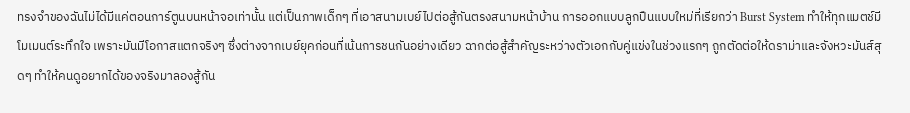ทรงจำของฉันไม่ได้มีแค่ตอนการ์ตูนบนหน้าจอเท่านั้น แต่เป็นภาพเด็กๆ ที่เอาสนามเบย์ไปต่อสู้กันตรงสนามหน้าบ้าน การออกแบบลูกปืนแบบใหม่ที่เรียกว่า Burst System ทำให้ทุกแมตช์มีโมเมนต์ระทึกใจ เพราะมันมีโอกาสแตกจริงๆ ซึ่งต่างจากเบย์ยุคก่อนที่เน้นการชนกันอย่างเดียว ฉากต่อสู้สำคัญระหว่างตัวเอกกับคู่แข่งในช่วงแรกๆ ถูกตัดต่อให้ดราม่าและจังหวะมันส์สุดๆ ทำให้คนดูอยากได้ของจริงมาลองสู้กัน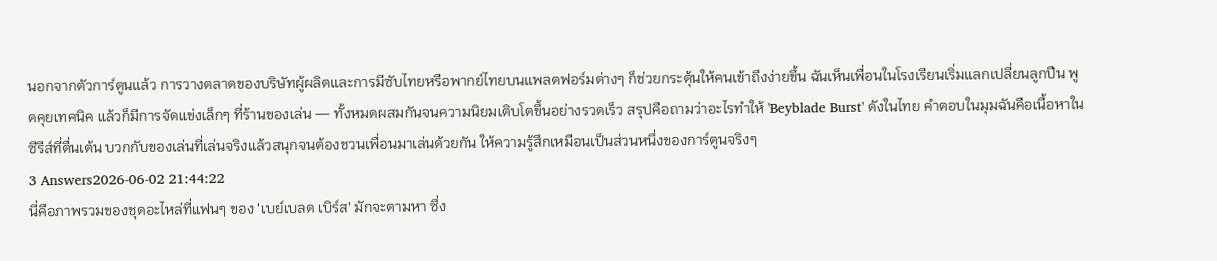นอกจากตัวการ์ตูนแล้ว การวางตลาดของบริษัทผู้ผลิตและการมีซับไทยหรือพากย์ไทยบนแพลตฟอร์มต่างๆ ก็ช่วยกระตุ้นให้คนเข้าถึงง่ายขึ้น ฉันเห็นเพื่อนในโรงเรียนเริ่มแลกเปลี่ยนลูกปืน พูดคุยเทคนิค แล้วก็มีการจัดแข่งเล็กๆ ที่ร้านของเล่น — ทั้งหมดผสมกันจนความนิยมเติบโตขึ้นอย่างรวดเร็ว สรุปคือถามว่าอะไรทำให้ 'Beyblade Burst' ดังในไทย คำตอบในมุมฉันคือเนื้อหาในซีรีส์ที่ตื่นเต้น บวกกับของเล่นที่เล่นจริงแล้วสนุกจนต้องชวนเพื่อนมาเล่นด้วยกัน ให้ความรู้สึกเหมือนเป็นส่วนหนึ่งของการ์ตูนจริงๆ
3 Answers2026-06-02 21:44:22
นี่คือภาพรวมของชุดอะไหล่ที่แฟนๆ ของ 'เบย์เบลด เบิร์ส' มักจะตามหา ซึ่ง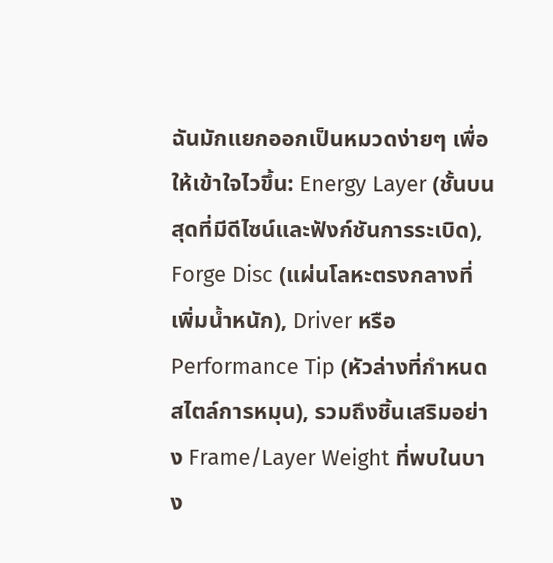ฉันมักแยกออกเป็นหมวดง่ายๆ เพื่อให้เข้าใจไวขึ้น: Energy Layer (ชั้นบนสุดที่มีดีไซน์และฟังก์ชันการระเบิด), Forge Disc (แผ่นโลหะตรงกลางที่เพิ่มน้ำหนัก), Driver หรือ Performance Tip (หัวล่างที่กำหนดสไตล์การหมุน), รวมถึงชิ้นเสริมอย่าง Frame/Layer Weight ที่พบในบาง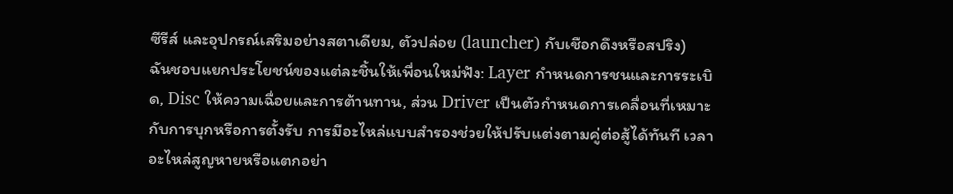ซีรีส์ และอุปกรณ์เสริมอย่างสตาเดียม, ตัวปล่อย (launcher) กับเชือกดึงหรือสปริง)
ฉันชอบแยกประโยชน์ของแต่ละชิ้นให้เพื่อนใหม่ฟัง: Layer กำหนดการชนและการระเบิด, Disc ให้ความเฉื่อยและการต้านทาน, ส่วน Driver เป็นตัวกำหนดการเคลื่อนที่เหมาะกับการบุกหรือการตั้งรับ การมีอะไหล่แบบสำรองช่วยให้ปรับแต่งตามคู่ต่อสู้ได้ทันที เวลาอะไหล่สูญหายหรือแตกอย่า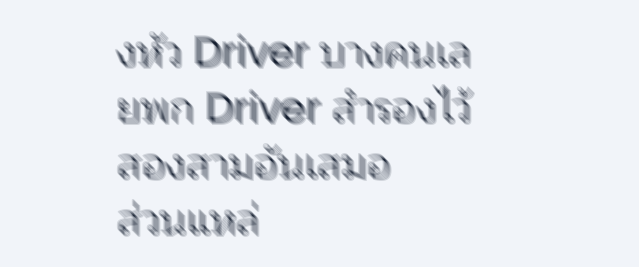งหัว Driver บางคนเลยพก Driver สำรองไว้สองสามอันเสมอ
ส่วนแหล่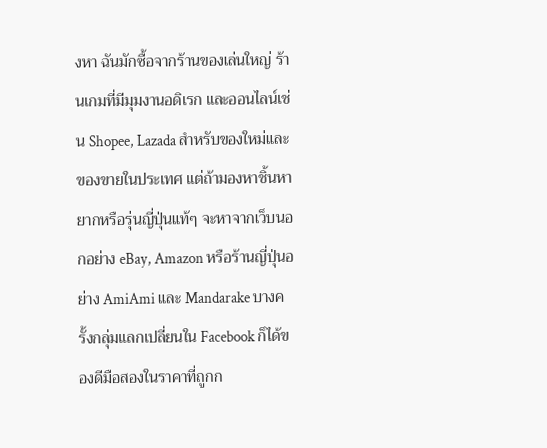งหา ฉันมักซื้อจากร้านของเล่นใหญ่ ร้านเกมที่มีมุมงานอดิเรก และออนไลน์เช่น Shopee, Lazada สำหรับของใหม่และของขายในประเทศ แต่ถ้ามองหาชิ้นหายากหรือรุ่นญี่ปุ่นแท้ๆ จะหาจากเว็บนอกอย่าง eBay, Amazon หรือร้านญี่ปุ่นอย่าง AmiAmi และ Mandarake บางครั้งกลุ่มแลกเปลี่ยนใน Facebook ก็ได้ของดีมือสองในราคาที่ถูกก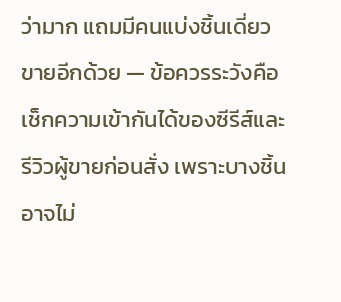ว่ามาก แถมมีคนแบ่งชิ้นเดี่ยวขายอีกด้วย — ข้อควรระวังคือเช็กความเข้ากันได้ของซีรีส์และรีวิวผู้ขายก่อนสั่ง เพราะบางชิ้นอาจไม่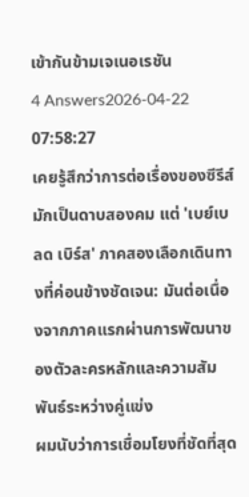เข้ากันข้ามเจเนอเรชัน
4 Answers2026-04-22 07:58:27
เคยรู้สึกว่าการต่อเรื่องของซีรีส์มักเป็นดาบสองคม แต่ 'เบย์เบลด เบิร์ส' ภาคสองเลือกเดินทางที่ค่อนข้างชัดเจน: มันต่อเนื่องจากภาคแรกผ่านการพัฒนาของตัวละครหลักและความสัมพันธ์ระหว่างคู่แข่ง
ผมนับว่าการเชื่อมโยงที่ชัดที่สุด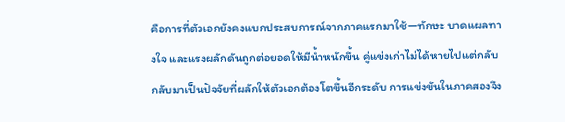คือการที่ตัวเอกยังคงแบกประสบการณ์จากภาคแรกมาใช้—ทักษะ บาดแผลทางใจ และแรงผลักดันถูกต่อยอดให้มีน้ำหนักขึ้น คู่แข่งเก่าไม่ได้หายไปแต่กลับกลับมาเป็นปัจจัยที่ผลักให้ตัวเอกต้องโตขึ้นอีกระดับ การแข่งขันในภาคสองจึง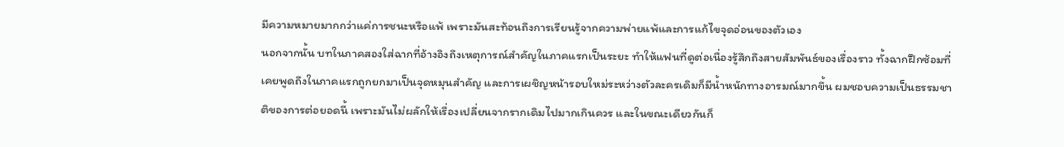มีความหมายมากกว่าแค่การชนะหรือแพ้ เพราะมันสะท้อนถึงการเรียนรู้จากความพ่ายแพ้และการแก้ไขจุดอ่อนของตัวเอง
นอกจากนั้น บทในภาคสองใส่ฉากที่อ้างอิงถึงเหตุการณ์สำคัญในภาคแรกเป็นระยะ ทำให้แฟนที่ดูต่อเนื่องรู้สึกถึงสายสัมพันธ์ของเรื่องราว ทั้งฉากฝึกซ้อมที่เคยพูดถึงในภาคแรกถูกยกมาเป็นจุดหมุนสำคัญ และการเผชิญหน้ารอบใหม่ระหว่างตัวละครเดิมก็มีน้ำหนักทางอารมณ์มากขึ้น ผมชอบความเป็นธรรมชาติของการต่อยอดนี้ เพราะมันไม่ผลักให้เรื่องเปลี่ยนจากรากเดิมไปมากเกินควร และในขณะเดียวกันก็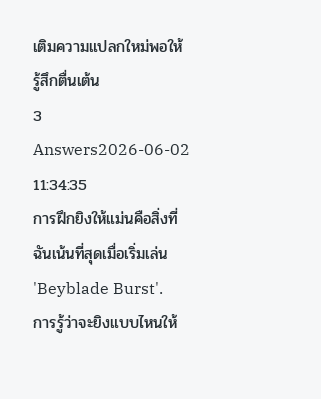เติมความแปลกใหม่พอให้รู้สึกตื่นเต้น
3 Answers2026-06-02 11:34:35
การฝึกยิงให้แม่นคือสิ่งที่ฉันเน้นที่สุดเมื่อเริ่มเล่น 'Beyblade Burst'.
การรู้ว่าจะยิงแบบไหนให้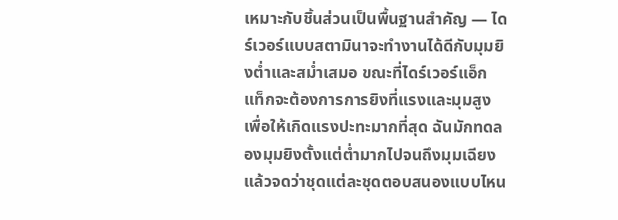เหมาะกับชิ้นส่วนเป็นพื้นฐานสำคัญ — ไดร์เวอร์แบบสตามินาจะทำงานได้ดีกับมุมยิงต่ำและสม่ำเสมอ ขณะที่ไดร์เวอร์แอ็กแท็กจะต้องการการยิงที่แรงและมุมสูงเพื่อให้เกิดแรงปะทะมากที่สุด ฉันมักทดลองมุมยิงตั้งแต่ต่ำมากไปจนถึงมุมเฉียง แล้วจดว่าชุดแต่ละชุดตอบสนองแบบไหน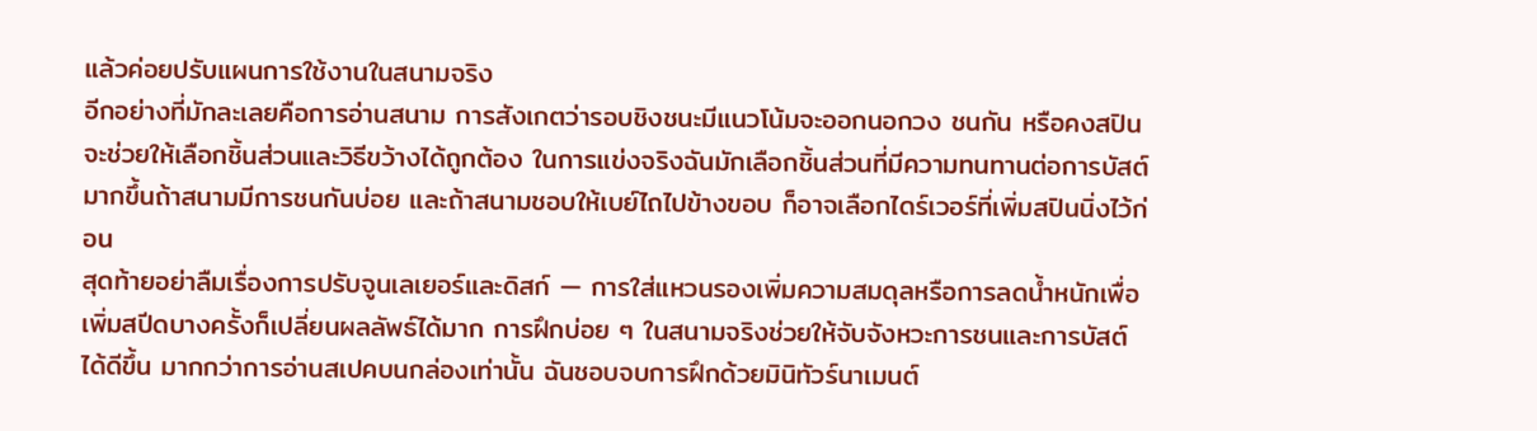แล้วค่อยปรับแผนการใช้งานในสนามจริง
อีกอย่างที่มักละเลยคือการอ่านสนาม การสังเกตว่ารอบชิงชนะมีแนวโน้มจะออกนอกวง ชนกัน หรือคงสปิน จะช่วยให้เลือกชิ้นส่วนและวิธีขว้างได้ถูกต้อง ในการแข่งจริงฉันมักเลือกชิ้นส่วนที่มีความทนทานต่อการบัสต์มากขึ้นถ้าสนามมีการชนกันบ่อย และถ้าสนามชอบให้เบย์ไถไปข้างขอบ ก็อาจเลือกไดร์เวอร์ที่เพิ่มสปินนิ่งไว้ก่อน
สุดท้ายอย่าลืมเรื่องการปรับจูนเลเยอร์และดิสก์ — การใส่แหวนรองเพิ่มความสมดุลหรือการลดน้ำหนักเพื่อเพิ่มสปีดบางครั้งก็เปลี่ยนผลลัพธ์ได้มาก การฝึกบ่อย ๆ ในสนามจริงช่วยให้จับจังหวะการชนและการบัสต์ได้ดีขึ้น มากกว่าการอ่านสเปคบนกล่องเท่านั้น ฉันชอบจบการฝึกด้วยมินิทัวร์นาเมนต์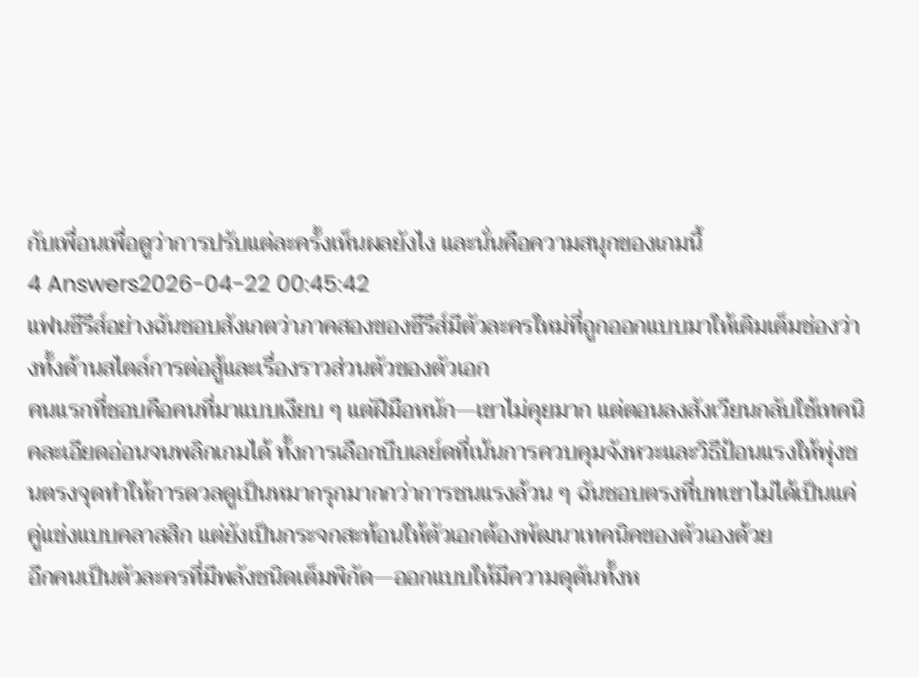กับเพื่อนเพื่อดูว่าการปรับแต่ละครั้งเห็นผลยังไง และนั่นคือความสนุกของเกมนี้
4 Answers2026-04-22 00:45:42
แฟนซีรีส์อย่างฉันชอบสังเกตว่าภาคสองของซีรีส์มีตัวละครใหม่ที่ถูกออกแบบมาให้เติมเต็มช่องว่างทั้งด้านสไตล์การต่อสู้และเรื่องราวส่วนตัวของตัวเอก
คนแรกที่ชอบคือคนที่มาแบบเงียบ ๆ แต่ฝีมือหนัก—เขาไม่คุยมาก แต่ตอนลงสังเวียนกลับใช้เทคนิคละเอียดอ่อนจนพลิกเกมได้ ทั้งการเลือกบีบเลย์ดที่เน้นการควบคุมจังหวะและวิธีป้อนแรงให้พุ่งชนตรงจุดทำให้การดวลดูเป็นหมากรุกมากกว่าการชนแรงล้วน ๆ ฉันชอบตรงที่บทเขาไม่ได้เป็นแค่คู่แข่งแบบคลาสสิก แต่ยังเป็นกระจกสะท้อนให้ตัวเอกต้องพัฒนาเทคนิคของตัวเองด้วย
อีกคนเป็นตัวละครที่มีพลังชนิดเต็มพิกัด—ออกแบบให้มีความดุดันทั้งห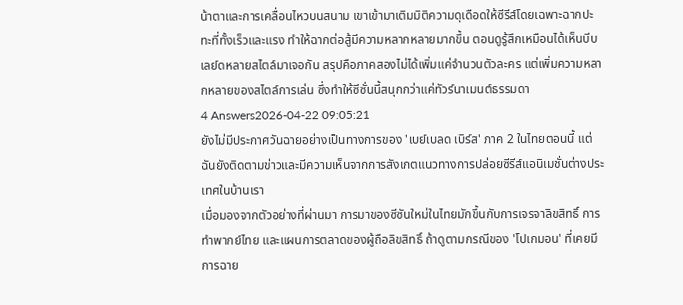น้าตาและการเคลื่อนไหวบนสนาม เขาเข้ามาเติมมิติความดุเดือดให้ซีรีส์โดยเฉพาะฉากปะทะที่ทั้งเร็วและแรง ทำให้ฉากต่อสู้มีความหลากหลายมากขึ้น ตอนดูรู้สึกเหมือนได้เห็นบีบเลย์ดหลายสไตล์มาเจอกัน สรุปคือภาคสองไม่ได้เพิ่มแค่จำนวนตัวละคร แต่เพิ่มความหลากหลายของสไตล์การเล่น ซึ่งทำให้ซีซั่นนี้สนุกกว่าแค่ทัวร์นาเมนต์ธรรมดา
4 Answers2026-04-22 09:05:21
ยังไม่มีประกาศวันฉายอย่างเป็นทางการของ 'เบย์เบลด เบิร์ส' ภาค 2 ในไทยตอนนี้ แต่ฉันยังติดตามข่าวและมีความเห็นจากการสังเกตแนวทางการปล่อยซีรีส์แอนิเมชั่นต่างประเทศในบ้านเรา
เมื่อมองจากตัวอย่างที่ผ่านมา การมาของซีซันใหม่ในไทยมักขึ้นกับการเจรจาลิขสิทธิ์ การทำพากย์ไทย และแผนการตลาดของผู้ถือลิขสิทธิ์ ถ้าดูตามกรณีของ 'โปเกมอน' ที่เคยมีการฉาย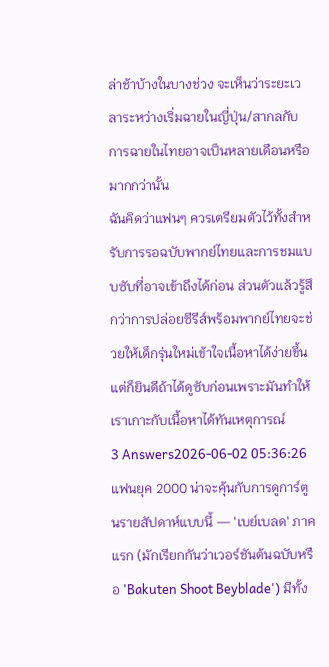ล่าช้าบ้างในบางช่วง จะเห็นว่าระยะเวลาระหว่างเริ่มฉายในญี่ปุ่น/สากลกับการฉายในไทยอาจเป็นหลายเดือนหรือมากกว่านั้น
ฉันคิดว่าแฟนๆ ควรเตรียมตัวไว้ทั้งสำหรับการรอฉบับพากย์ไทยและการชมแบบซับที่อาจเข้าถึงได้ก่อน ส่วนตัวแล้วรู้สึกว่าการปล่อยซีรีส์พร้อมพากย์ไทยจะช่วยให้เด็กรุ่นใหม่เข้าใจเนื้อหาได้ง่ายขึ้น แต่ก็ยินดีถ้าได้ดูซับก่อนเพราะมันทำให้เราเกาะกับเนื้อหาได้ทันเหตุการณ์
3 Answers2026-06-02 05:36:26
แฟนยุค 2000 น่าจะคุ้นกับการดูการ์ตูนรายสัปดาห์แบบนี้ — 'เบย์เบลด' ภาคแรก (มักเรียกกันว่าเวอร์ชันต้นฉบับหรือ 'Bakuten Shoot Beyblade') มีทั้ง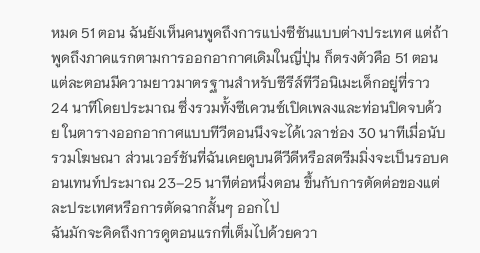หมด 51 ตอน ฉันยังเห็นคนพูดถึงการแบ่งซีซันแบบต่างประเทศ แต่ถ้าพูดถึงภาคแรกตามการออกอากาศเดิมในญี่ปุ่น ก็ตรงตัวคือ 51 ตอน
แต่ละตอนมีความยาวมาตรฐานสำหรับซีรีส์ทีวีอนิเมะเด็กอยู่ที่ราว 24 นาทีโดยประมาณ ซึ่งรวมทั้งซีเควนซ์เปิดเพลงและท่อนปิดจบด้วย ในตารางออกอากาศแบบทีวีตอนนึงจะได้เวลาช่อง 30 นาทีเมื่อนับรวมโฆษณา ส่วนเวอร์ชันที่ฉันเคยดูบนดีวีดีหรือสตรีมมิ่งจะเป็นรอบคอนเทนท์ประมาณ 23–25 นาทีต่อหนึ่งตอน ขึ้นกับการตัดต่อของแต่ละประเทศหรือการตัดฉากสั้นๆ ออกไป
ฉันมักจะคิดถึงการดูตอนแรกที่เต็มไปด้วยควา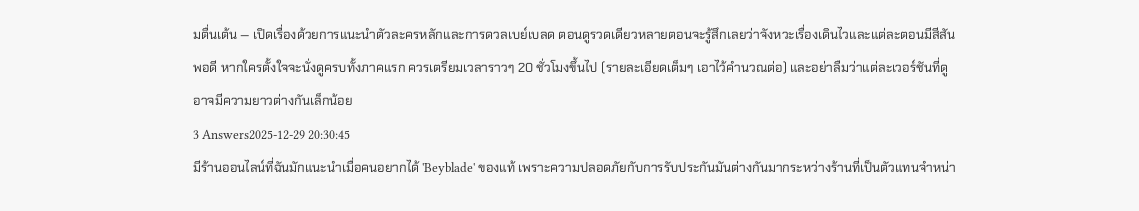มตื่นเต้น — เปิดเรื่องด้วยการแนะนำตัวละครหลักและการดวลเบย์เบลด ตอนดูรวดเดียวหลายตอนจะรู้สึกเลยว่าจังหวะเรื่องเดินไวและแต่ละตอนมีสีสันพอดี หากใครตั้งใจจะนั่งดูครบทั้งภาคแรก ควรเตรียมเวลาราวๆ 20 ชั่วโมงขึ้นไป (รายละเอียดเต็มๆ เอาไว้คำนวณต่อ) และอย่าลืมว่าแต่ละเวอร์ชันที่ดูอาจมีความยาวต่างกันเล็กน้อย
3 Answers2025-12-29 20:30:45
มีร้านออนไลน์ที่ฉันมักแนะนำเมื่อคนอยากได้ 'Beyblade' ของแท้ เพราะความปลอดภัยกับการรับประกันมันต่างกันมากระหว่างร้านที่เป็นตัวแทนจำหน่า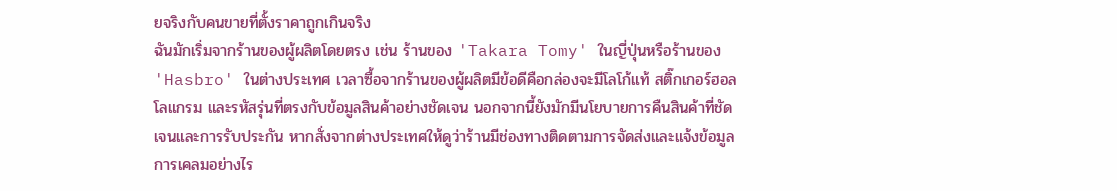ยจริงกับคนขายที่ตั้งราคาถูกเกินจริง
ฉันมักเริ่มจากร้านของผู้ผลิตโดยตรง เช่น ร้านของ 'Takara Tomy' ในญี่ปุ่นหรือร้านของ 'Hasbro' ในต่างประเทศ เวลาซื้อจากร้านของผู้ผลิตมีข้อดีคือกล่องจะมีโลโก้แท้ สติ๊กเกอร์ฮอลโลแกรม และรหัสรุ่นที่ตรงกับข้อมูลสินค้าอย่างชัดเจน นอกจากนี้ยังมักมีนโยบายการคืนสินค้าที่ชัดเจนและการรับประกัน หากสั่งจากต่างประเทศให้ดูว่าร้านมีช่องทางติดตามการจัดส่งและแจ้งข้อมูลการเคลมอย่างไร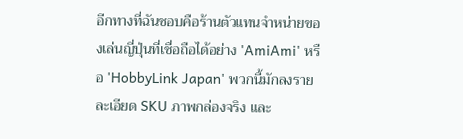อีกทางที่ฉันชอบคือร้านตัวแทนจำหน่ายของเล่นญี่ปุ่นที่เชื่อถือได้อย่าง 'AmiAmi' หรือ 'HobbyLink Japan' พวกนี้มักลงรายละเอียด SKU ภาพกล่องจริง และ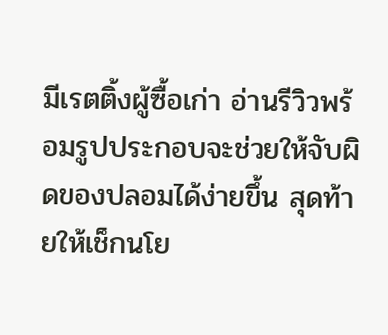มีเรตติ้งผู้ซื้อเก่า อ่านรีวิวพร้อมรูปประกอบจะช่วยให้จับผิดของปลอมได้ง่ายขึ้น สุดท้ายให้เช็กนโย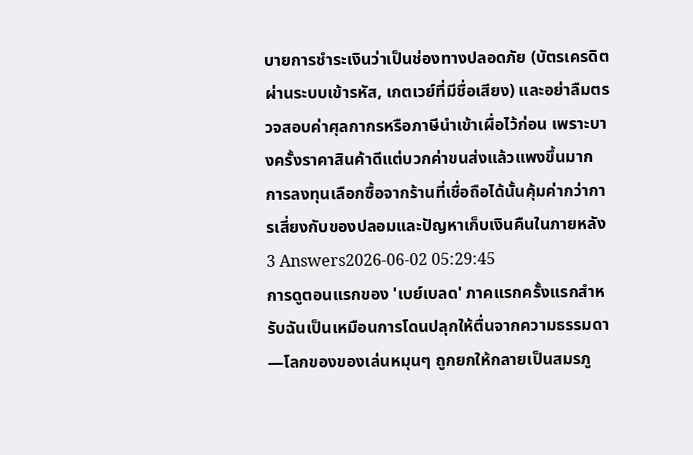บายการชำระเงินว่าเป็นช่องทางปลอดภัย (บัตรเครดิตผ่านระบบเข้ารหัส, เกตเวย์ที่มีชื่อเสียง) และอย่าลืมตรวจสอบค่าศุลกากรหรือภาษีนำเข้าเผื่อไว้ก่อน เพราะบางครั้งราคาสินค้าดีแต่บวกค่าขนส่งแล้วแพงขึ้นมาก การลงทุนเลือกซื้อจากร้านที่เชื่อถือได้นั้นคุ้มค่ากว่าการเสี่ยงกับของปลอมและปัญหาเก็บเงินคืนในภายหลัง
3 Answers2026-06-02 05:29:45
การดูตอนแรกของ 'เบย์เบลด' ภาคแรกครั้งแรกสำหรับฉันเป็นเหมือนการโดนปลุกให้ตื่นจากความธรรมดา—โลกของของเล่นหมุนๆ ถูกยกให้กลายเป็นสมรภู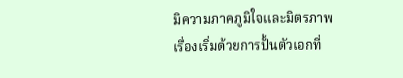มิความภาคภูมิใจและมิตรภาพ
เรื่องเริ่มด้วยการปั้นตัวเอกที่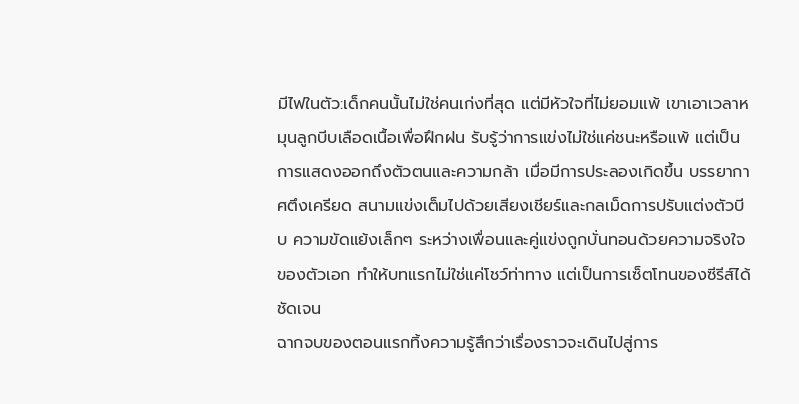มีไฟในตัว:เด็กคนนั้นไม่ใช่คนเก่งที่สุด แต่มีหัวใจที่ไม่ยอมแพ้ เขาเอาเวลาหมุนลูกบีบเลือดเนื้อเพื่อฝึกฝน รับรู้ว่าการแข่งไม่ใช่แค่ชนะหรือแพ้ แต่เป็นการแสดงออกถึงตัวตนและความกล้า เมื่อมีการประลองเกิดขึ้น บรรยากาศตึงเครียด สนามแข่งเต็มไปด้วยเสียงเชียร์และกลเม็ดการปรับแต่งตัวบีบ ความขัดแย้งเล็กๆ ระหว่างเพื่อนและคู่แข่งถูกบั่นทอนด้วยความจริงใจของตัวเอก ทำให้บทแรกไม่ใช่แค่โชว์ท่าทาง แต่เป็นการเซ็ตโทนของซีรีส์ได้ชัดเจน
ฉากจบของตอนแรกทิ้งความรู้สึกว่าเรื่องราวจะเดินไปสู่การ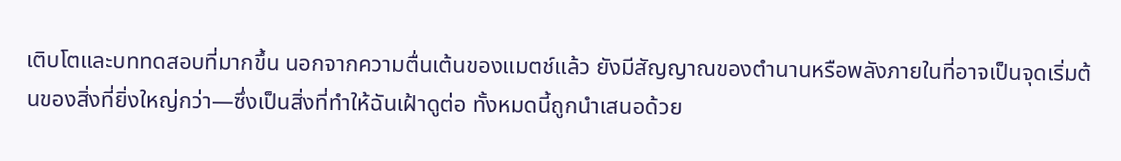เติบโตและบททดสอบที่มากขึ้น นอกจากความตื่นเต้นของแมตช์แล้ว ยังมีสัญญาณของตำนานหรือพลังภายในที่อาจเป็นจุดเริ่มต้นของสิ่งที่ยิ่งใหญ่กว่า—ซึ่งเป็นสิ่งที่ทำให้ฉันเฝ้าดูต่อ ทั้งหมดนี้ถูกนำเสนอด้วย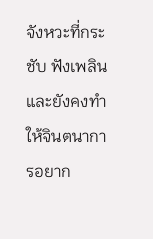จังหวะที่กระชับ ฟังเพลิน และยังคงทำให้จินตนาการอยาก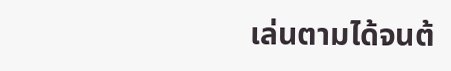เล่นตามได้จนต้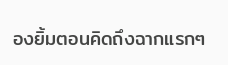องยิ้มตอนคิดถึงฉากแรกๆ